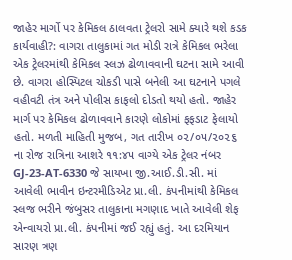જાહેર માર્ગો પર કેમિકલ ઠાલવતા ટ્રેલરો સામે ક્યારે થશે કડક કાર્યવાહી?: વાગરા તાલુકામાં ગત મોડી રાત્રે કેમિકલ ભરેલા એક ટ્રેલરમાંથી કેમિકલ સ્લઝ ઢોળાવવાની ઘટના સામે આવી છે. વાગરા હોસ્પિટલ ચોકડી પાસે બનેલી આ ઘટનાને પગલે વહીવટી તંત્ર અને પોલીસ કાફલો દોડતો થયો હતો. જાહેર માર્ગ પર કેમિકલ ઢોળાવવાને કારણે લોકોમાં ફફડાટ ફેલાયો હતો. મળતી માહિતી મુજબ, ગત તારીખ ૦૨/૦૫/૨૦૨૬ ના રોજ રાત્રિના આશરે ૧૧:૪૫ વાગ્યે એક ટ્રેલર નંબર GJ-23-AT-6330 જે સાયખા જી.આઈ.ડી.સી. માં આવેલી ભાવીન ઇન્ટરમીડિએટ પ્રા.લી. કંપનીમાંથી કેમિકલ સ્લજ ભરીને જંબુસર તાલુકાના મગણાદ ખાતે આવેલી શેફ એન્વાયરો પ્રા.લી. કંપનીમાં જઈ રહ્યું હતું. આ દરમિયાન સારણ ત્રણ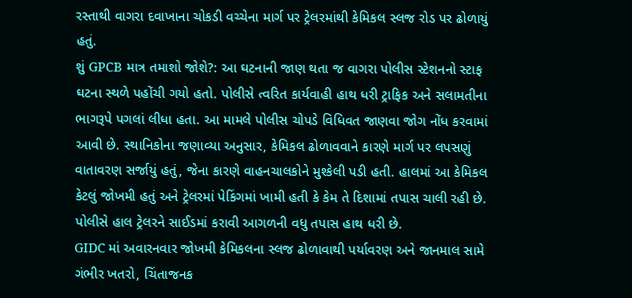રસ્તાથી વાગરા દવાખાના ચોકડી વચ્ચેના માર્ગ પર ટ્રેલરમાંથી કેમિકલ સ્લજ રોડ પર ઢોળાયું હતું.
શું GPCB માત્ર તમાશો જોશે?: આ ઘટનાની જાણ થતા જ વાગરા પોલીસ સ્ટેશનનો સ્ટાફ ઘટના સ્થળે પહોંચી ગયો હતો. પોલીસે ત્વરિત કાર્યવાહી હાથ ધરી ટ્રાફિક અને સલામતીના ભાગરૂપે પગલાં લીધા હતા. આ મામલે પોલીસ ચોપડે વિધિવત જાણવા જોગ નોંધ કરવામાં આવી છે. સ્થાનિકોના જણાવ્યા અનુસાર, કેમિકલ ઢોળાવવાને કારણે માર્ગ પર લપસણું વાતાવરણ સર્જાયું હતું, જેના કારણે વાહનચાલકોને મુશ્કેલી પડી હતી. હાલમાં આ કેમિકલ કેટલું જોખમી હતું અને ટ્રેલરમાં પેકિંગમાં ખામી હતી કે કેમ તે દિશામાં તપાસ ચાલી રહી છે. પોલીસે હાલ ટ્રેલરને સાઈડમાં કરાવી આગળની વધુ તપાસ હાથ ધરી છે.
GIDC માં અવારનવાર જોખમી કેમિકલના સ્લજ ઢોળાવાથી પર્યાવરણ અને જાનમાલ સામે ગંભીર ખતરો, ચિંતાજનક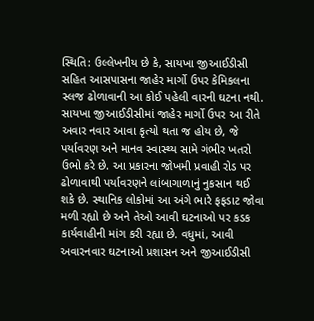સ્થિતિ: ઉલ્લેખનીય છે કે, સાયખા જીઆઈડીસી સહિત આસપાસના જાહેર માર્ગો ઉપર કેમિકલના સ્લજ ઢોળાવાની આ કોઈ પહેલી વારની ઘટના નથી. સાયખા જીઆઈડીસીમાં જાહેર માર્ગો ઉપર આ રીતે અવાર નવાર આવા કૃત્યો થતા જ હોય છે, જે પર્યાવરણ અને માનવ સ્વાસ્થ્ય સામે ગંભીર ખતરો ઉભો કરે છે. આ પ્રકારના જોખમી પ્રવાહી રોડ પર ઢોળાવાથી પર્યાવરણને લાંબાગાળાનું નુકસાન થઈ શકે છે. સ્થાનિક લોકોમાં આ અંગે ભારે ફફડાટ જોવા મળી રહ્યો છે અને તેઓ આવી ઘટનાઓ પર કડક કાર્યવાહીની માંગ કરી રહ્યા છે. વધુમાં, આવી અવારનવાર ઘટનાઓ પ્રશાસન અને જીઆઈડીસી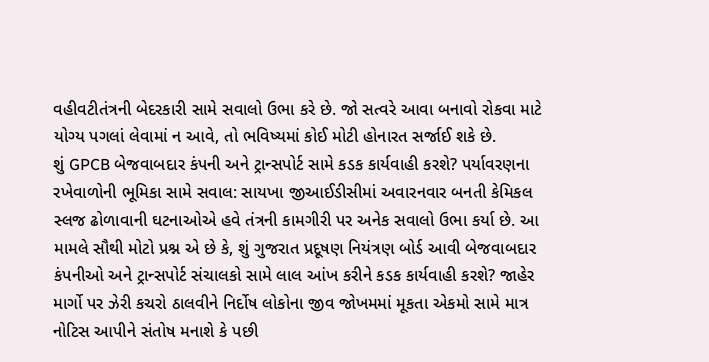વહીવટીતંત્રની બેદરકારી સામે સવાલો ઉભા કરે છે. જો સત્વરે આવા બનાવો રોકવા માટે યોગ્ય પગલાં લેવામાં ન આવે, તો ભવિષ્યમાં કોઈ મોટી હોનારત સર્જાઈ શકે છે.
શું GPCB બેજવાબદાર કંપની અને ટ્રાન્સપોર્ટ સામે કડક કાર્યવાહી કરશે? પર્યાવરણના રખેવાળોની ભૂમિકા સામે સવાલ: સાયખા જીઆઈડીસીમાં અવારનવાર બનતી કેમિકલ સ્લજ ઢોળાવાની ઘટનાઓએ હવે તંત્રની કામગીરી પર અનેક સવાલો ઉભા કર્યા છે. આ મામલે સૌથી મોટો પ્રશ્ન એ છે કે, શું ગુજરાત પ્રદૂષણ નિયંત્રણ બોર્ડ આવી બેજવાબદાર કંપનીઓ અને ટ્રાન્સપોર્ટ સંચાલકો સામે લાલ આંખ કરીને કડક કાર્યવાહી કરશે? જાહેર માર્ગો પર ઝેરી કચરો ઠાલવીને નિર્દોષ લોકોના જીવ જોખમમાં મૂકતા એકમો સામે માત્ર નોટિસ આપીને સંતોષ મનાશે કે પછી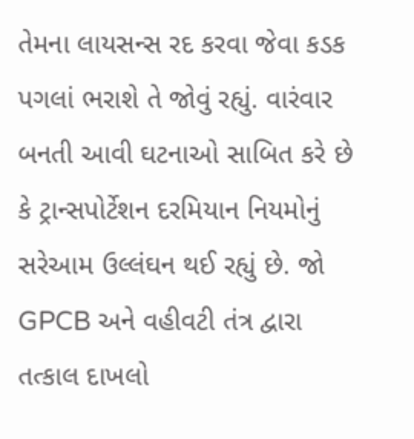તેમના લાયસન્સ રદ કરવા જેવા કડક પગલાં ભરાશે તે જોવું રહ્યું. વારંવાર બનતી આવી ઘટનાઓ સાબિત કરે છે કે ટ્રાન્સપોર્ટેશન દરમિયાન નિયમોનું સરેઆમ ઉલ્લંઘન થઈ રહ્યું છે. જો GPCB અને વહીવટી તંત્ર દ્વારા તત્કાલ દાખલો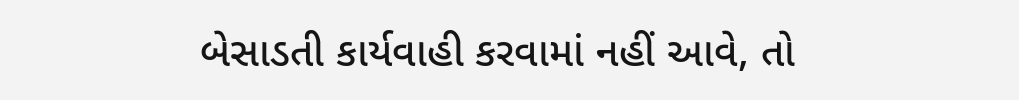બેસાડતી કાર્યવાહી કરવામાં નહીં આવે, તો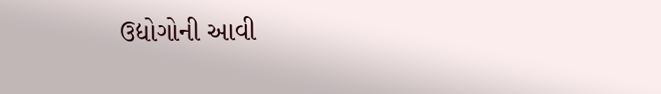ઉદ્યોગોની આવી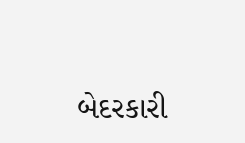બેદરકારી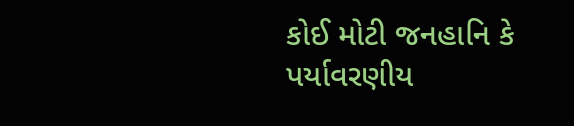કોઈ મોટી જનહાનિ કે પર્યાવરણીય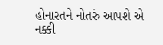હોનારતને નોતરું આપશે એ નક્કી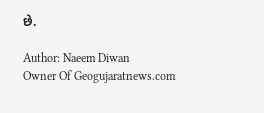છે.

Author: Naeem Diwan
Owner Of Geogujaratnews.com